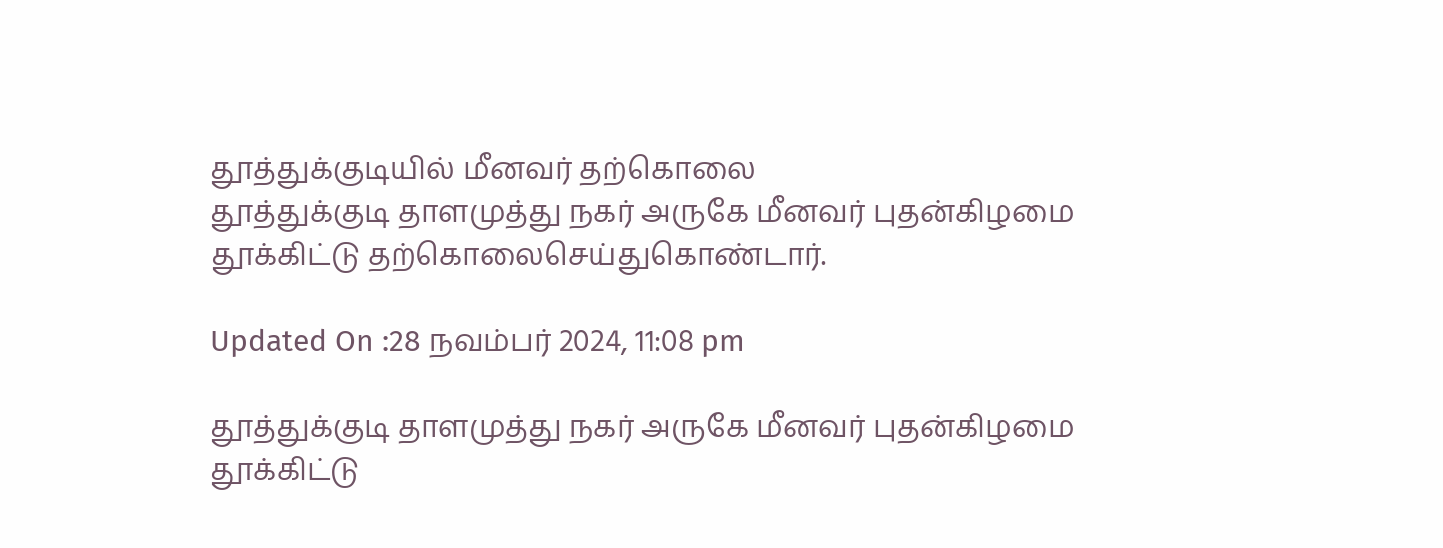தூத்துக்குடியில் மீனவர் தற்கொலை
தூத்துக்குடி தாளமுத்து நகர் அருகே மீனவர் புதன்கிழமை தூக்கிட்டு தற்கொலைசெய்துகொண்டார்.

Updated On :28 நவம்பர் 2024, 11:08 pm

தூத்துக்குடி தாளமுத்து நகர் அருகே மீனவர் புதன்கிழமை தூக்கிட்டு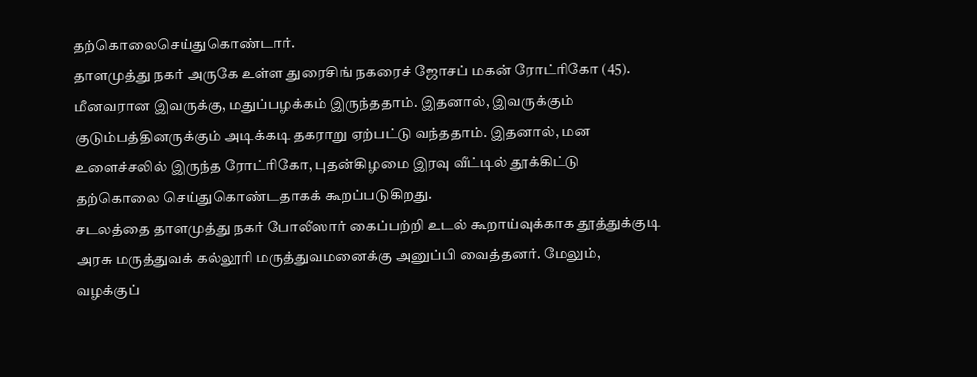தற்கொலைசெய்துகொண்டார்.
தாளமுத்து நகர் அருகே உள்ள துரைசிங் நகரைச் ஜோசப் மகன் ரோட்ரிகோ (45). மீனவரான இவருக்கு, மதுப்பழக்கம் இருந்ததாம். இதனால், இவருக்கும் குடும்பத்தினருக்கும் அடிக்கடி தகராறு ஏற்பட்டு வந்ததாம். இதனால், மன உளைச்சலில் இருந்த ரோட்ரிகோ, புதன்கிழமை இரவு வீட்டில் தூக்கிட்டு தற்கொலை செய்துகொண்டதாகக் கூறப்படுகிறது.
சடலத்தை தாளமுத்து நகர் போலீஸார் கைப்பற்றி உடல் கூறாய்வுக்காக தூத்துக்குடி அரசு மருத்துவக் கல்லூரி மருத்துவமனைக்கு அனுப்பி வைத்தனர். மேலும், வழக்குப்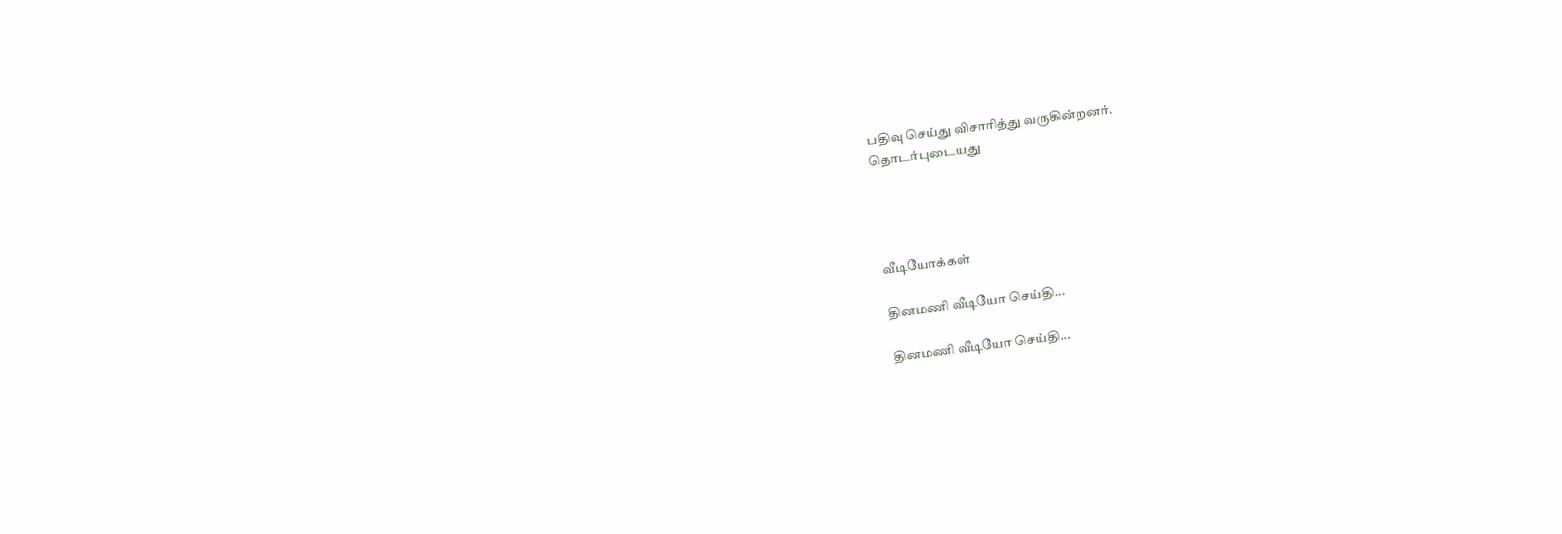பதிவு செய்து விசாரித்து வருகின்றனர்.
தொடர்புடையது




வீடியோக்கள்

தினமணி வீடியோ செய்தி...

தினமணி வீடியோ செய்தி...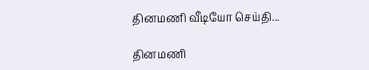தினமணி வீடியோ செய்தி...

தினமணி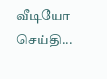வீடியோ செய்தி...